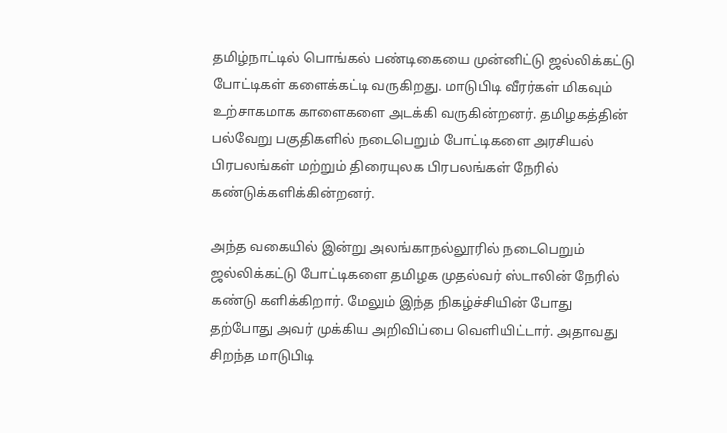தமிழ்நாட்டில் பொங்கல் பண்டிகையை முன்னிட்டு ஜல்லிக்கட்டு போட்டிகள் களைக்கட்டி வருகிறது. மாடுபிடி வீரர்கள் மிகவும் உற்சாகமாக காளைகளை அடக்கி வருகின்றனர். தமிழகத்தின் பல்வேறு பகுதிகளில் நடைபெறும் போட்டிகளை அரசியல் பிரபலங்கள் மற்றும் திரையுலக பிரபலங்கள் நேரில் கண்டுக்களிக்கின்றனர்.

அந்த வகையில் இன்று அலங்காநல்லூரில் நடைபெறும் ஜல்லிக்கட்டு போட்டிகளை தமிழக முதல்வர் ஸ்டாலின் நேரில் கண்டு களிக்கிறார். மேலும் இந்த நிகழ்ச்சியின் போது தற்போது அவர் முக்கிய அறிவிப்பை வெளியிட்டார். அதாவது சிறந்த மாடுபிடி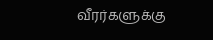வீரர்களுக்கு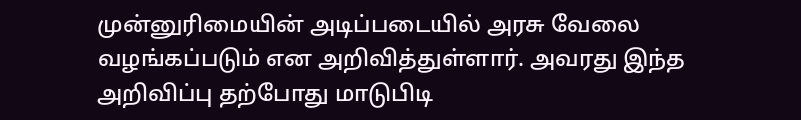முன்னுரிமையின் அடிப்படையில் அரசு வேலை வழங்கப்படும் என அறிவித்துள்ளார். அவரது இந்த அறிவிப்பு தற்போது மாடுபிடி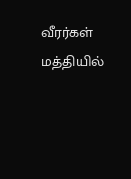வீரர்கள் மத்தியில்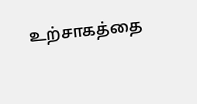உற்சாகத்தை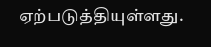ஏற்படுத்தியுள்ளது.